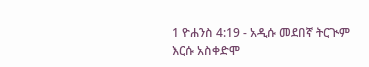1 ዮሐንስ 4:19 - አዲሱ መደበኛ ትርጒም እርሱ አስቀድሞ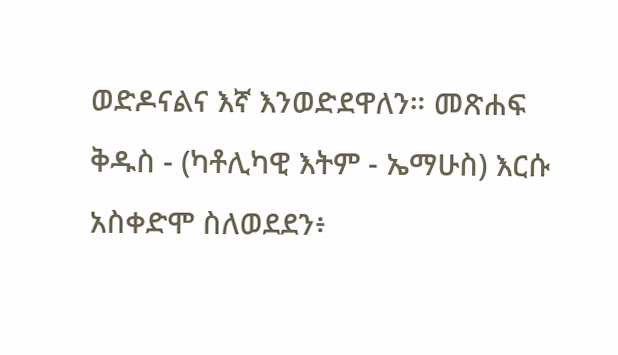ወድዶናልና እኛ እንወድደዋለን። መጽሐፍ ቅዱስ - (ካቶሊካዊ እትም - ኤማሁስ) እርሱ አስቀድሞ ስለወደደን፥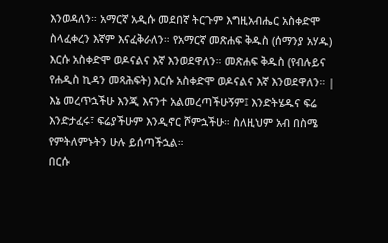እንወዳለን። አማርኛ አዲሱ መደበኛ ትርጉም እግዚአብሔር አስቀድሞ ስላፈቀረን እኛም እናፈቅራለን። የአማርኛ መጽሐፍ ቅዱስ (ሰማንያ አሃዱ) እርሱ አስቀድሞ ወዶናልና እኛ እንወደዋለን። መጽሐፍ ቅዱስ (የብሉይና የሐዲስ ኪዳን መጻሕፍት) እርሱ አስቀድሞ ወዶናልና እኛ እንወደዋለን። |
እኔ መረጥኋችሁ እንጂ እናንተ አልመረጣችሁኝም፤ እንድትሄዱና ፍሬ እንድታፈሩ፣ ፍሬያችሁም እንዲኖር ሾምኋችሁ። ስለዚህም አብ በስሜ የምትለምኑትን ሁሉ ይሰጣችኋል።
በርሱ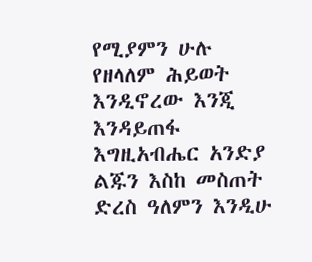የሚያምን ሁሉ የዘላለም ሕይወት እንዲኖረው እንጂ እንዳይጠፋ እግዚአብሔር አንድያ ልጁን እስከ መስጠት ድረስ ዓለምን እንዲሁ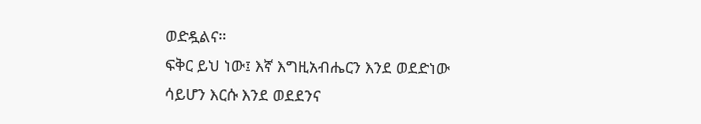ወድዷልና።
ፍቅር ይህ ነው፤ እኛ እግዚአብሔርን እንደ ወደድነው ሳይሆን እርሱ እንደ ወደደንና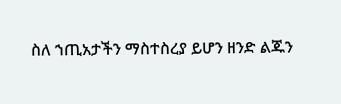ስለ ኀጢአታችን ማስተስረያ ይሆን ዘንድ ልጁን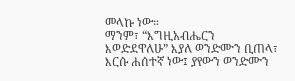መላኩ ነው።
ማንም፣ “እግዚአብሔርን እወድደዋለሁ” እያለ ወንድሙን ቢጠላ፣ እርሱ ሐሰተኛ ነው፤ ያየውን ወንድሙን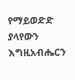የማይወድድ ያላየውን እግዚአብሔርን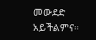መውደድ አይችልምና።